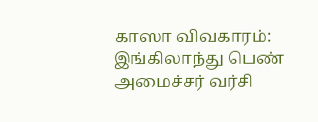காஸா விவகாரம்: இங்கிலாந்து பெண் அமைச்சர் வர்சி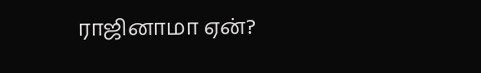ராஜினாமா ஏன்?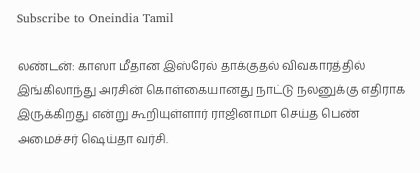Subscribe to Oneindia Tamil

லண்டன்: காஸா மீதான இஸ்ரேல் தாக்குதல் விவகாரத்தில் இங்கிலாந்து அரசின் கொள்கையானது நாட்டு நலனுக்கு எதிராக இருக்கிறது என்று கூறியுள்ளார் ராஜினாமா செய்த பெண் அமைச்சர் ஷெய்தா வர்சி.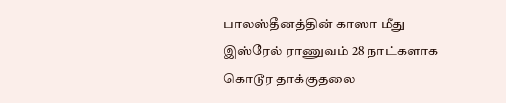பாலஸ்தீனத்தின் காஸா மீது இஸ்ரேல் ராணுவம் 28 நாட்களாக கொடூர தாக்குதலை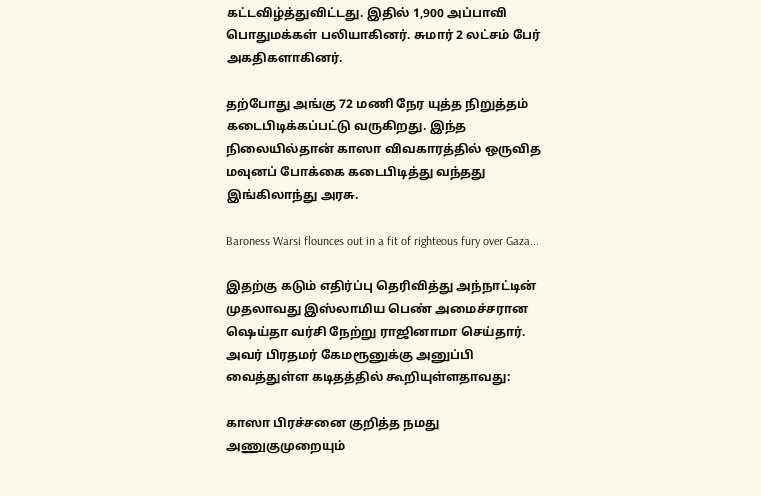கட்டவிழ்த்துவிட்டது. இதில் 1,900 அப்பாவி பொதுமக்கள் பலியாகினர். சுமார் 2 லட்சம் பேர் அகதிகளாகினர்.

தற்போது அங்கு 72 மணி நேர யுத்த நிறுத்தம் கடைபிடிக்கப்பட்டு வருகிறது. இந்த நிலையில்தான் காஸா விவகாரத்தில் ஒருவித மவுனப் போக்கை கடைபிடித்து வந்தது இங்கிலாந்து அரசு.

Baroness Warsi flounces out in a fit of righteous fury over Gaza...

இதற்கு கடும் எதிர்ப்பு தெரிவித்து அந்நாட்டின் முதலாவது இஸ்லாமிய பெண் அமைச்சரான ஷெய்தா வர்சி நேற்று ராஜினாமா செய்தார். அவர் பிரதமர் கேமரூனுக்கு அனுப்பி வைத்துள்ள கடிதத்தில் கூறியுள்ளதாவது:

காஸா பிரச்சனை குறித்த நமது அணுகுமுறையும்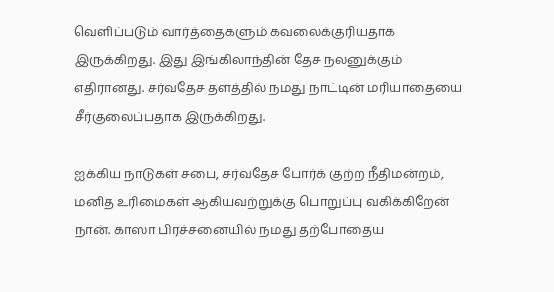வெளிப்படும் வார்த்தைகளும் கவலைக்குரியதாக இருக்கிறது. இது இங்கிலாந்தின் தேச நலனுக்கும் எதிரானது. சர்வதேச தளத்தில் நமது நாட்டின் மரியாதையை சீர்குலைப்பதாக இருக்கிறது.

ஐக்கிய நாடுகள் சபை, சர்வதேச போர்க் குற்ற நீதிமன்றம், மனித உரிமைகள் ஆகியவற்றுக்கு பொறுப்பு வகிக்கிறேன் நான். காஸா பிரச்சனையில் நமது தற்போதைய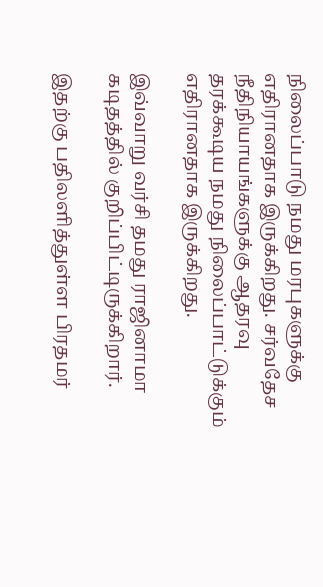நிலைப்பாடு நமது மரபுகளுக்கு எதிரானதாக இருக்கிறது. சர்வதேச நீதிநியாயங்களுக்கு ஆதரவு தரக்கூடிய நமது நிலைப்பாட்டுக்கும் எதிரானதாக இருக்கிறது.

இவ்வாறு வர்சி தமது ராஜினாமா கடிதத்தில் குறிப்பிட்டிருக்கிறார்.

இதற்கு பதிலளித்துள்ள பிரதமர்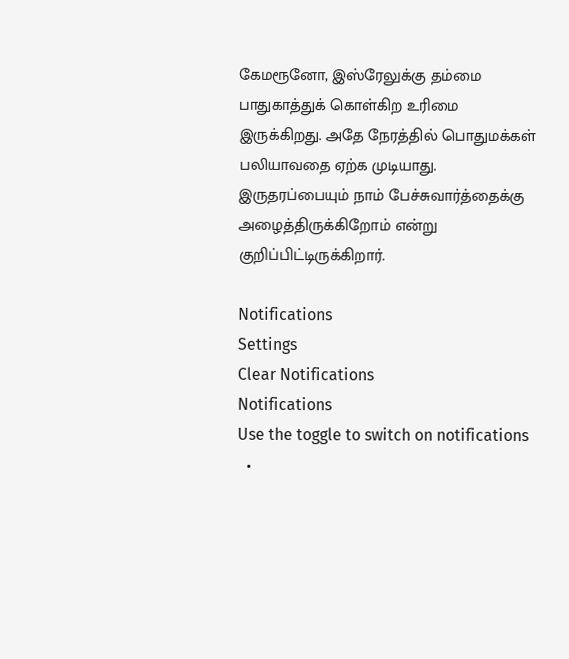கேமரூனோ, இஸ்ரேலுக்கு தம்மை பாதுகாத்துக் கொள்கிற உரிமை இருக்கிறது. அதே நேரத்தில் பொதுமக்கள் பலியாவதை ஏற்க முடியாது. இருதரப்பையும் நாம் பேச்சுவார்த்தைக்கு அழைத்திருக்கிறோம் என்று குறிப்பிட்டிருக்கிறார்.

Notifications
Settings
Clear Notifications
Notifications
Use the toggle to switch on notifications
  •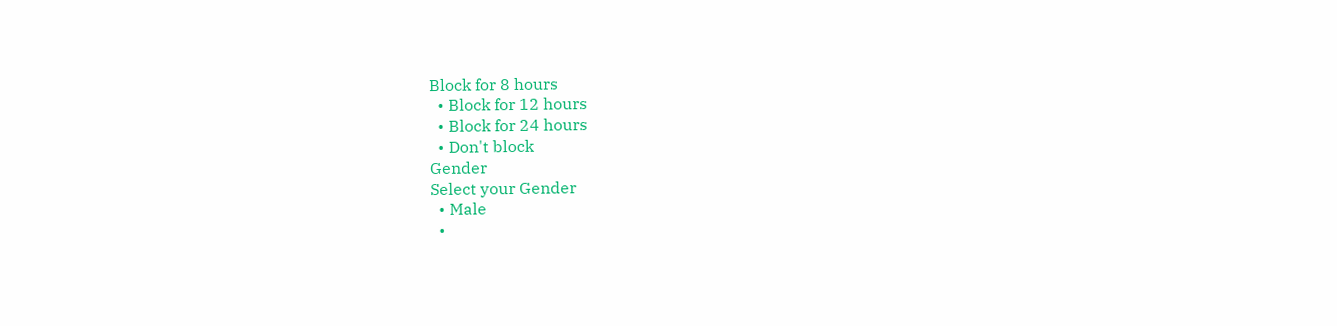Block for 8 hours
  • Block for 12 hours
  • Block for 24 hours
  • Don't block
Gender
Select your Gender
  • Male
  •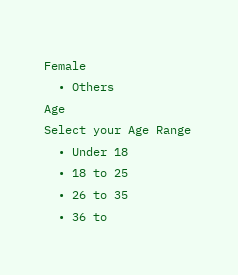Female
  • Others
Age
Select your Age Range
  • Under 18
  • 18 to 25
  • 26 to 35
  • 36 to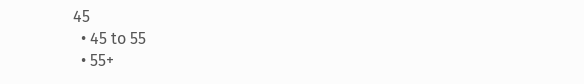45
  • 45 to 55
  • 55+